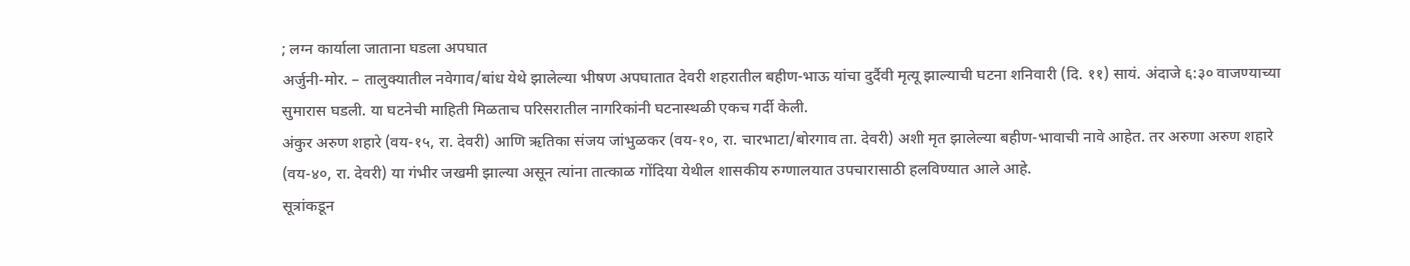; लग्न कार्याला जाताना घडला अपघात
अर्जुनी-मोर. – तालुक्यातील नवेगाव/बांध येथे झालेल्या भीषण अपघातात देवरी शहरातील बहीण-भाऊ यांचा दुर्दैवी मृत्यू झाल्याची घटना शनिवारी (दि. ११) सायं. अंदाजे ६:३० वाजण्याच्या सुमारास घडली. या घटनेची माहिती मिळताच परिसरातील नागरिकांनी घटनास्थळी एकच गर्दी केली.
अंकुर अरुण शहारे (वय-१५, रा. देवरी) आणि ऋतिका संजय जांभुळकर (वय-१०, रा. चारभाटा/बोरगाव ता. देवरी) अशी मृत झालेल्या बहीण-भावाची नावे आहेत. तर अरुणा अरुण शहारे (वय-४०, रा. देवरी) या गंभीर जखमी झाल्या असून त्यांना तात्काळ गोंदिया येथील शासकीय रुग्णालयात उपचारासाठी हलविण्यात आले आहे.
सूत्रांकडून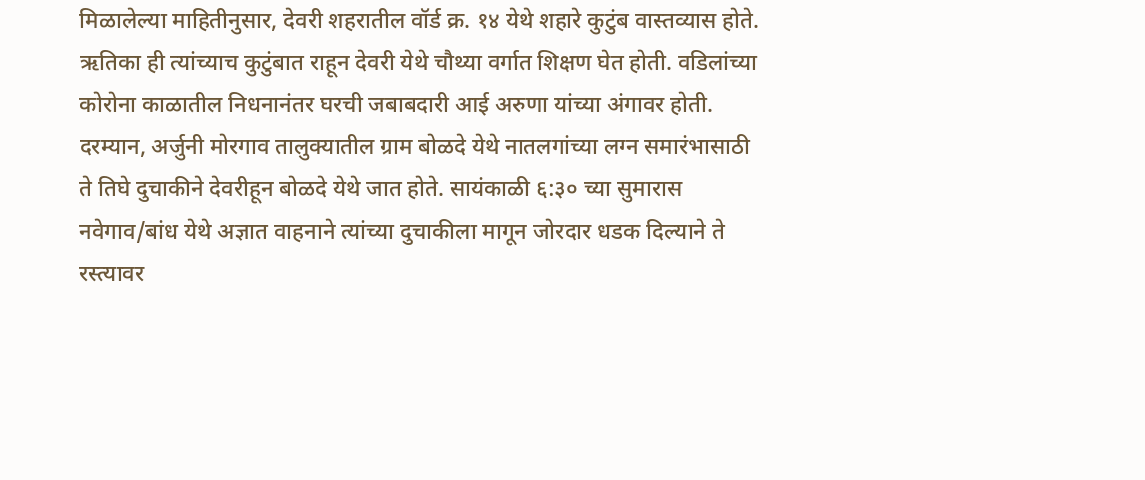मिळालेल्या माहितीनुसार, देवरी शहरातील वॉर्ड क्र. १४ येथे शहारे कुटुंब वास्तव्यास होते. ऋतिका ही त्यांच्याच कुटुंबात राहून देवरी येथे चौथ्या वर्गात शिक्षण घेत होती. वडिलांच्या कोरोना काळातील निधनानंतर घरची जबाबदारी आई अरुणा यांच्या अंगावर होती.
दरम्यान, अर्जुनी मोरगाव तालुक्यातील ग्राम बोळदे येथे नातलगांच्या लग्न समारंभासाठी ते तिघे दुचाकीने देवरीहून बोळदे येथे जात होते. सायंकाळी ६:३० च्या सुमारास नवेगाव/बांध येथे अज्ञात वाहनाने त्यांच्या दुचाकीला मागून जोरदार धडक दिल्याने ते रस्त्यावर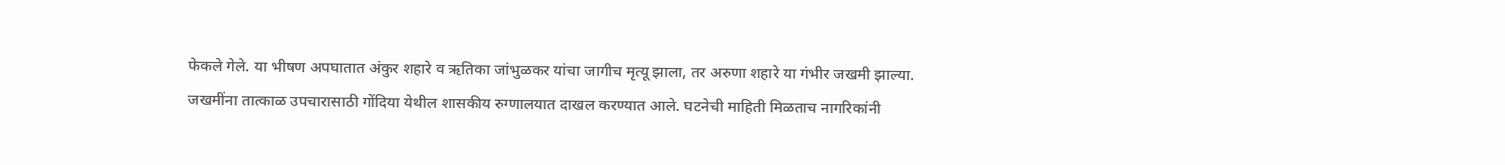फेकले गेले. या भीषण अपघातात अंकुर शहारे व ऋतिका जांभुळकर यांचा जागीच मृत्यू झाला, तर अरुणा शहारे या गंभीर जखमी झाल्या.
जखमींना तात्काळ उपचारासाठी गोंदिया येथील शासकीय रुग्णालयात दाखल करण्यात आले. घटनेची माहिती मिळताच नागरिकांनी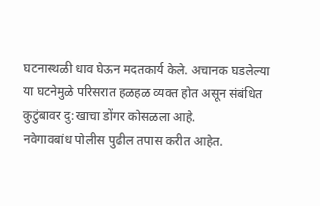घटनास्थळी धाव घेऊन मदतकार्य केले. अचानक घडलेल्या या घटनेमुळे परिसरात हळहळ व्यक्त होत असून संबंधित कुटुंबावर दु:खाचा डोंगर कोसळला आहे.
नवेगावबांध पोलीस पुढील तपास करीत आहेत.